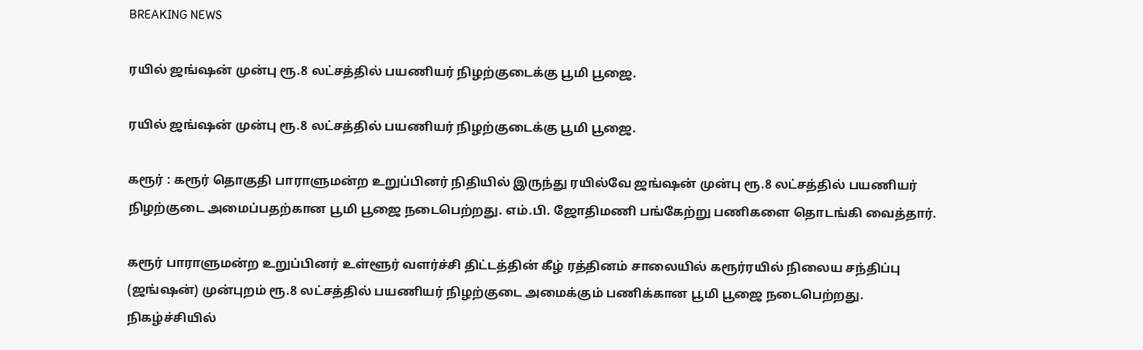BREAKING NEWS

ரயில் ஜங்ஷன் முன்பு ரூ.8 லட்சத்தில் பயணியர் நிழற்குடைக்கு பூமி பூஜை.

ரயில் ஜங்ஷன் முன்பு ரூ.8 லட்சத்தில் பயணியர் நிழற்குடைக்கு பூமி பூஜை.

கரூர் : கரூர் தொகுதி பாராளுமன்ற உறுப்பினர் நிதியில் இருந்து ரயில்வே ஜங்ஷன் முன்பு ரூ.8 லட்சத்தில் பயணியர் நிழற்குடை அமைப்பதற்கான பூமி பூஜை நடைபெற்றது. எம்.பி. ஜோதிமணி பங்கேற்று பணிகளை தொடங்கி வைத்தார்.

கரூர் பாராளுமன்ற உறுப்பினர் உள்ளூர் வளர்ச்சி திட்டத்தின் கீழ் ரத்தினம் சாலையில் கரூர்ரயில் நிலைய சந்திப்பு (ஜங்ஷன்) முன்புறம் ரூ.8 லட்சத்தில் பயணியர் நிழற்குடை அமைக்கும் பணிக்கான பூமி பூஜை நடைபெற்றது. நிகழ்ச்சியில்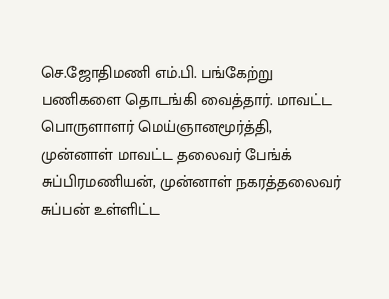செ.ஜோதிமணி எம்.பி. பங்கேற்று பணிகளை தொடங்கி வைத்தார். மாவட்ட பொருளாளர் மெய்ஞானமூர்த்தி, முன்னாள் மாவட்ட தலைவர் பேங்க் சுப்பிரமணியன், முன்னாள் நகரத்தலைவர் சுப்பன் உள்ளிட்ட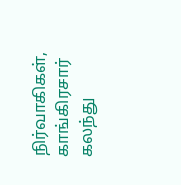நிர்வாகிகள், காங்கிரசார் கலந்து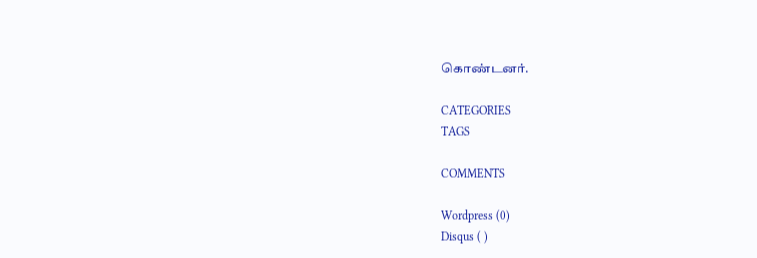கொண்டனர்.

CATEGORIES
TAGS

COMMENTS

Wordpress (0)
Disqus ( )